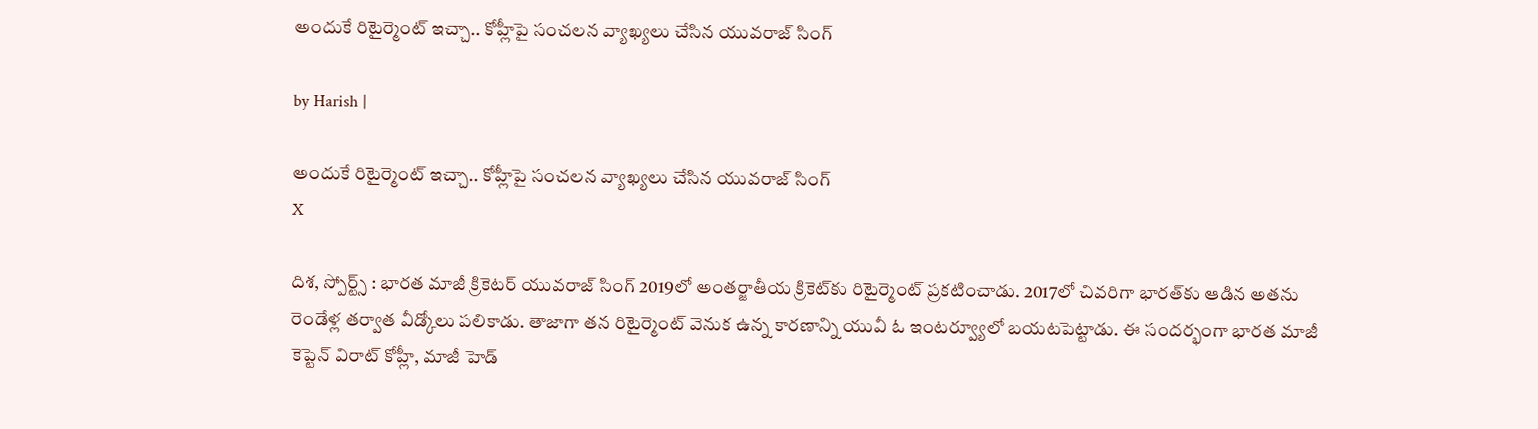అందుకే రిటైర్మెంట్ ఇచ్చా.. కోహ్లీపై సంచలన వ్యాఖ్యలు చేసిన యువరాజ్ సింగ్

by Harish |

అందుకే రిటైర్మెంట్ ఇచ్చా.. కోహ్లీపై సంచలన వ్యాఖ్యలు చేసిన యువరాజ్ సింగ్
X

దిశ, స్పోర్ట్స్ : భారత మాజీ క్రికెటర్ యువరాజ్ సింగ్ 2019లో అంతర్జాతీయ క్రికెట్‌కు రిటైర్మెంట్ ప్రకటించాడు. 2017లో చివరిగా భారత్‌కు ఆడిన అతను రెండేళ్ల తర్వాత వీడ్కోలు పలికాడు. తాజాగా తన రిటైర్మెంట్ వెనుక ఉన్న కారణాన్ని యువీ ఓ ఇంటర్వ్యూలో బయటపెట్టాడు. ఈ సందర్భంగా భారత మాజీ కెప్టెన్ విరాట్ కోహ్లీ, మాజీ హెడ్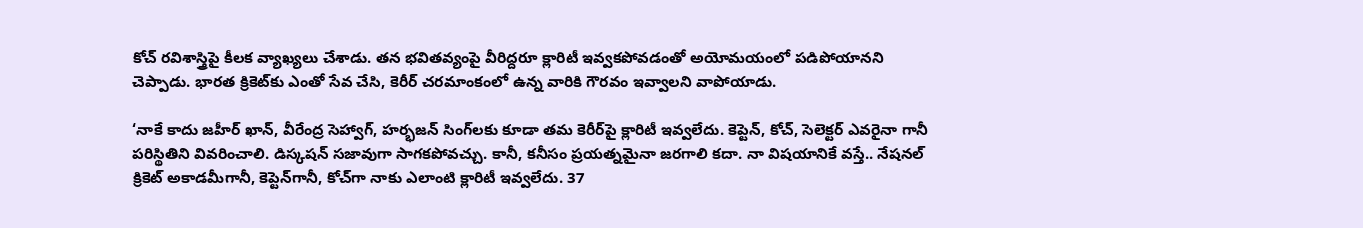కోచ్ రవిశాస్త్రిపై కీలక వ్యాఖ్యలు చేశాడు. తన భవితవ్యంపై వీరిద్దరూ క్లారిటీ ఇవ్వకపోవడంతో అయోమయంలో పడిపోయానని చెప్పాడు. భారత క్రికెట్‌కు ఎంతో సేవ చేసి, కెరీర్ చరమాంకంలో ఉన్న వారికి గౌరవం ఇవ్వాలని వాపోయాడు.

‘నాకే కాదు జహీర్ ఖాన్, వీరేంద్ర సెహ్వాగ్, హర్భజన్ సింగ్‌లకు కూడా తమ కెరీర్‌పై క్లారిటీ ఇవ్వలేదు. కెప్టెన్, కోచ్, సెలెక్టర్ ఎవరైనా గానీ పరిస్థితిని వివరించాలి. డిస్కషన్ సజావుగా సాగకపోవచ్చు. కానీ, కనీసం ప్రయత్నమైనా జరగాలి కదా. నా విషయానికే వస్తే.. నేషనల్ క్రికెట్ అకాడమీగానీ, కెప్టెన్‌గానీ, కోచ్‌గా నాకు ఎలాంటి క్లారిటీ ఇవ్వలేదు. 37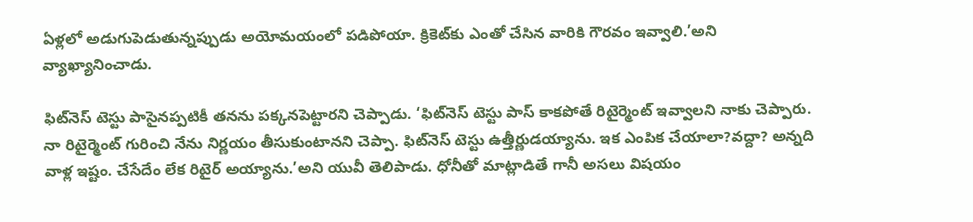ఏళ్లలో అడుగుపెడుతున్నప్పుడు అయోమయంలో పడిపోయా. క్రికెట్‌కు ఎంతో చేసిన వారికి గౌరవం ఇవ్వాలి.’అని వ్యాఖ్యానించాడు.

ఫిట్‌నెస్ టెస్టు పాసైనప్పటికీ తనను పక్కనపెట్టారని చెప్పాడు. ‘ఫిట్‌నెస్ టెస్టు పాస్ కాకపోతే రిటైర్మెంట్ ఇవ్వాలని నాకు చెప్పారు. నా రిటైర్మెంట్ గురించి నేను నిర్ణయం తీసుకుంటానని చెప్పా. ఫిట్‌నెస్ టెస్టు ఉత్తీర్ణుడయ్యాను. ఇక ఎంపిక చేయాలా?వద్దా? అన్నది వాళ్ల ఇష్టం. చేసేదేం లేక రిటైర్ అయ్యాను.’అని యువీ తెలిపాడు. ధోనీతో మాట్లాడితే గానీ అసలు విషయం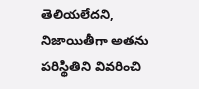తెలియలేదని, నిజాయితీగా అతను పరిస్థితిని వివరించి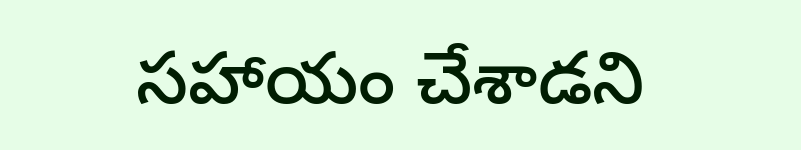సహాయం చేశాడని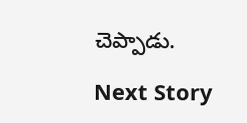చెప్పాడు.

Next Story